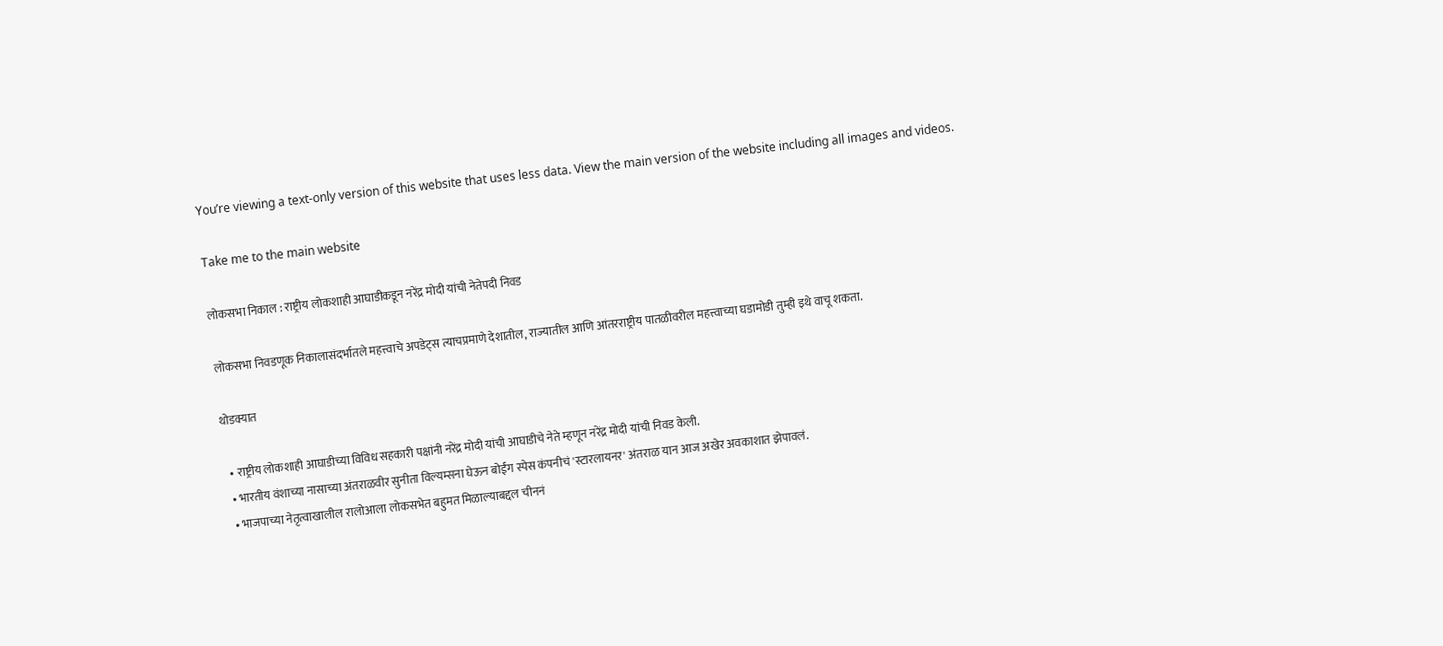You’re viewing a text-only version of this website that uses less data. View the main version of the website including all images and videos.

Take me to the main website

लोकसभा निकाल : राष्ट्रीय लोकशाही आघाडीकडून नरेंद्र मोदी यांची नेतेपदी निवड

लोकसभा निवडणूक निकालासंदर्भातले महत्त्वाचे अपडेट्स त्याचप्रमाणे देशातील, राज्यातील आणि आंतरराष्ट्रीय पातळीवरील महत्त्वाच्या घडामोडी तुम्ही इथे वाचू शकता.

थोडक्यात

  • राष्ट्रीय लोकशाही आघाडीच्या विविध सहकारी पक्षांनी नरेंद्र मोदी यांची आघाडीचे नेते म्हणून नरेंद्र मोदी यांची निवड केली.
  • भारतीय वंशाच्या नासाच्या अंतराळवीर सुनीता विल्यम्सना घेऊन बोईंग स्पेस कंपनीचं 'स्टारलायनर' अंतराळ यान आज अखेर अवकाशात झेपावलं.
  • भाजपाच्या नेतृत्वाखालील रालोआला लोकसभेत बहुमत मिळाल्याबद्दल चीननं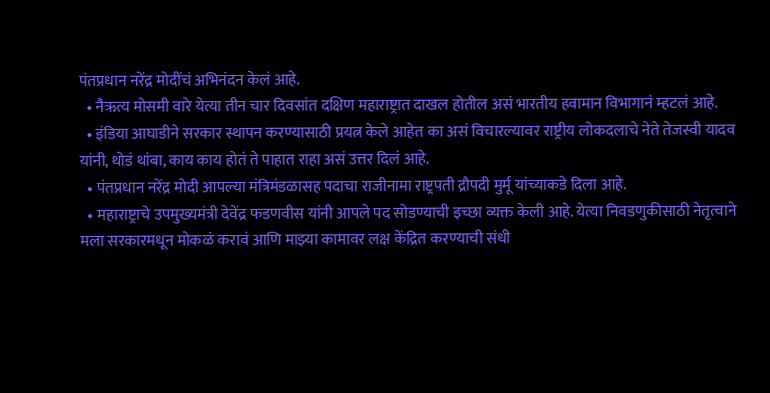पंतप्रधान नरेंद्र मोदींचं अभिनंदन केलं आहे.
  • नैऋत्य मोसमी वारे येत्या तीन चार दिवसांत दक्षिण महाराष्ट्रात दाखल होतील असं भारतीय हवामान विभागानं म्हटलं आहे.
  • इंडिया आघाडीने सरकार स्थापन करण्यासाठी प्रयत्न केले आहेत का असं विचारल्यावर राष्ट्रीय लोकदलाचे नेते तेजस्वी यादव यांनी, थोडं थांबा, काय काय होतं ते पाहात राहा असं उत्तर दिलं आहे.
  • पंतप्रधान नरेंद्र मोदी आपल्या मंत्रिमंडळासह पदाचा राजीनामा राष्ट्रपती द्रौपदी मुर्मू यांच्याकडे दिला आहे.
  • महाराष्ट्राचे उपमुख्यमंत्री देवेंद्र फडणवीस यांनी आपले पद सोडण्याची इच्छा व्यक्त केली आहे. येत्या निवडणुकीसाठी नेतृत्वाने मला सरकारमधून मोकळं करावं आणि माझ्या कामावर लक्ष केंद्रित करण्याची संधी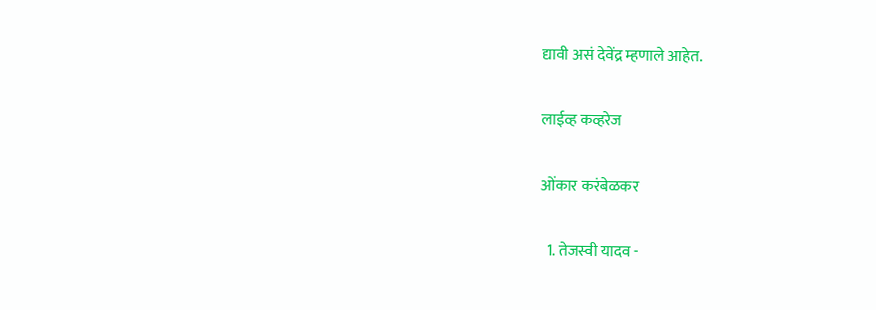द्यावी असं देवेंद्र म्हणाले आहेत.

लाईव्ह कव्हरेज

ओंकार करंबेळकर

  1. तेजस्वी यादव -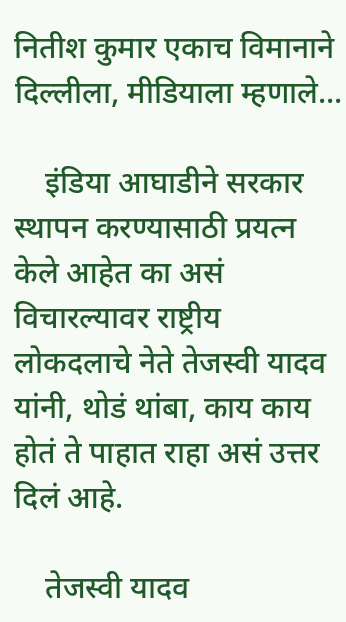नितीश कुमार एकाच विमानाने दिल्लीला, मीडियाला म्हणाले...

    इंडिया आघाडीने सरकार स्थापन करण्यासाठी प्रयत्न केले आहेत का असं विचारल्यावर राष्ट्रीय लोकदलाचे नेते तेजस्वी यादव यांनी, थोडं थांबा, काय काय होतं ते पाहात राहा असं उत्तर दिलं आहे.

    तेजस्वी यादव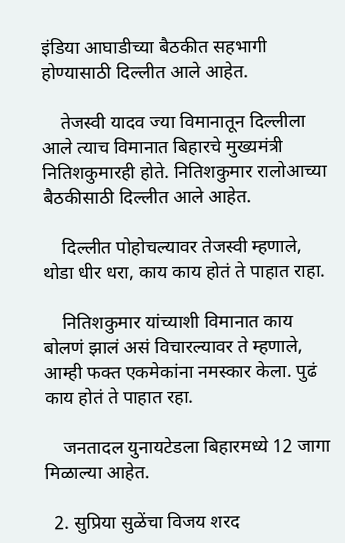इंडिया आघाडीच्या बैठकीत सहभागी होण्यासाठी दिल्लीत आले आहेत.

    तेजस्वी यादव ज्या विमानातून दिल्लीला आले त्याच विमानात बिहारचे मुख्यमंत्री नितिशकुमारही होते. नितिशकुमार रालोआच्या बैठकीसाठी दिल्लीत आले आहेत.

    दिल्लीत पोहोचल्यावर तेजस्वी म्हणाले, थोडा धीर धरा, काय काय होतं ते पाहात राहा.

    नितिशकुमार यांच्याशी विमानात काय बोलणं झालं असं विचारल्यावर ते म्हणाले, आम्ही फक्त एकमेकांना नमस्कार केला. पुढं काय होतं ते पाहात रहा.

    जनतादल युनायटेडला बिहारमध्ये 12 जागा मिळाल्या आहेत.

  2. सुप्रिया सुळेंचा विजय शरद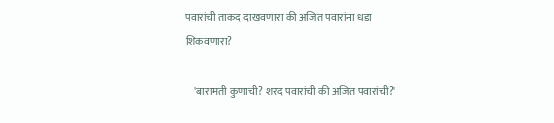पवारांची ताकद दाखवणारा की अजित पवारांना धडा शिकवणारा?

    'बारामती कुणाची? शरद पवारांची की अजित पवारांची?'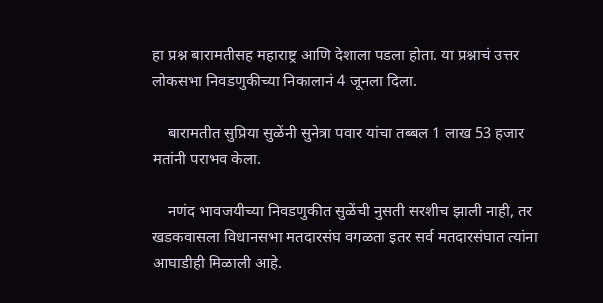हा प्रश्न बारामतीसह महाराष्ट्र आणि देशाला पडला होता. या प्रश्नाचं उत्तर लोकसभा निवडणुकीच्या निकालानं 4 जूनला दिला.

    बारामतीत सुप्रिया सुळेंनी सुनेत्रा पवार यांचा तब्बल 1 लाख 53 हजार मतांनी पराभव केला.

    नणंद भावजयीच्या निवडणुकीत सुळेंची नुसती सरशीच झाली नाही, तर खडकवासला विधानसभा मतदारसंघ वगळता इतर सर्व मतदारसंघात त्यांना आघाडीही मिळाली आहे.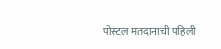पोस्टल मतदानाची पहिली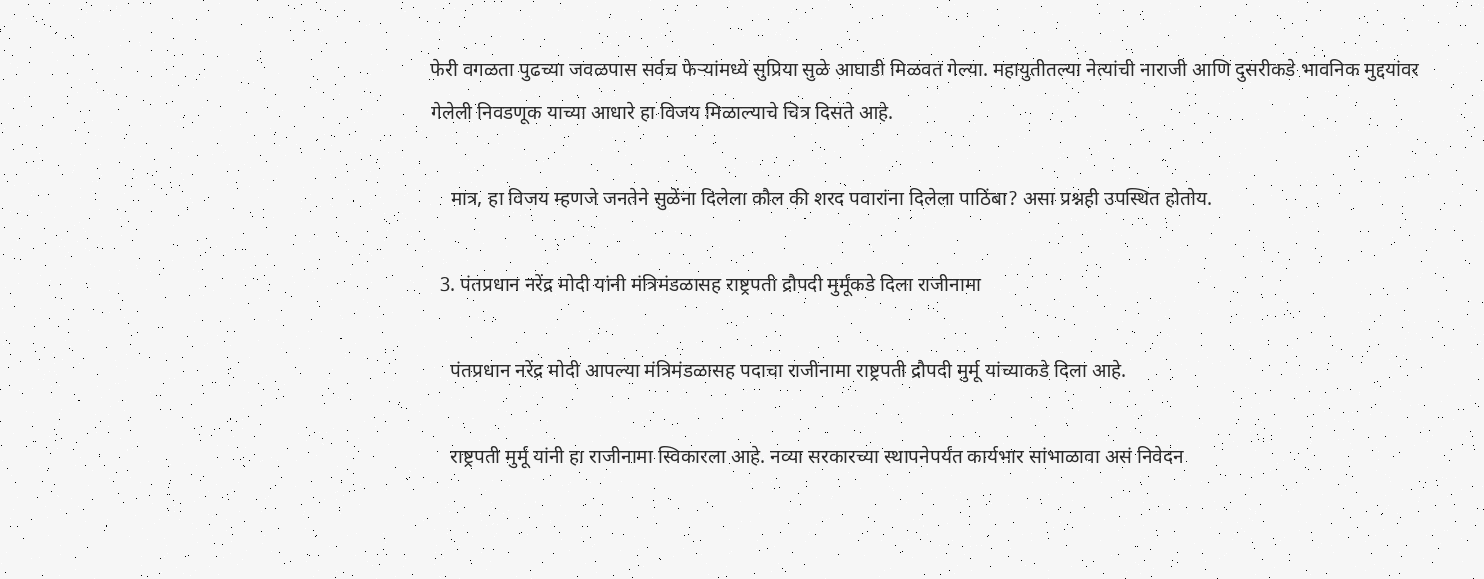फेरी वगळता पुढच्या जवळपास सर्वच फेऱ्यांमध्ये सुप्रिया सुळे आघाडी मिळवत गेल्या. महायुतीतल्या नेत्यांची नाराजी आणि दुसरीकडे भावनिक मुद्दयांवर गेलेली निवडणूक याच्या आधारे हा विजय मिळाल्याचे चित्र दिसते आहे.

    मात्र, हा विजय म्हणजे जनतेने सुळेंना दिलेला कौल की शरद पवारांना दिलेला पाठिंबा? असा प्रश्नही उपस्थित होतोय.

  3. पंतप्रधान नरेंद्र मोदी यांनी मंत्रिमंडळासह राष्ट्रपती द्रौपदी मुर्मूंकडे दिला राजीनामा

    पंतप्रधान नरेंद्र मोदी आपल्या मंत्रिमंडळासह पदाचा राजीनामा राष्ट्रपती द्रौपदी मुर्मू यांच्याकडे दिला आहे.

    राष्ट्रपती मुर्मू यांनी हा राजीनामा स्विकारला आहे. नव्या सरकारच्या स्थापनेपर्यंत कार्यभार सांभाळावा असं निवेदन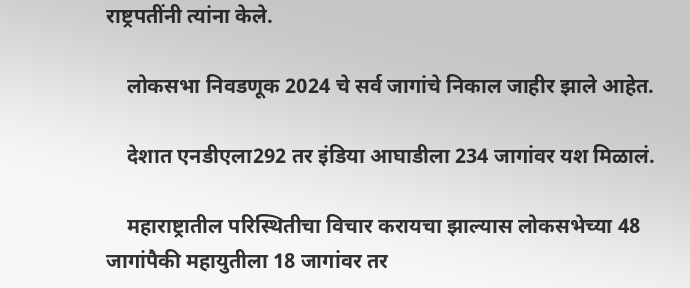राष्ट्रपतींनी त्यांना केले.

    लोकसभा निवडणूक 2024 चे सर्व जागांचे निकाल जाहीर झाले आहेत.

    देशात एनडीएला292 तर इंडिया आघाडीला 234 जागांवर यश मिळालं.

    महाराष्ट्रातील परिस्थितीचा विचार करायचा झाल्यास लोकसभेच्या 48 जागांपैकी महायुतीला 18 जागांवर तर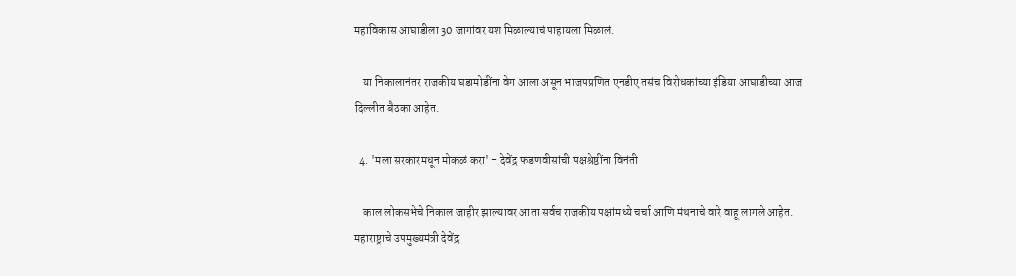महाविकास आघाडीला 30 जागांवर यश मिळाल्याचं पाहायला मिळालं.

    या निकालानंतर राजकीय घडामोडींना वेग आला असून भाजपप्रणित एनडीए तसंच विरोधकांच्या इंडिया आघाडीच्या आज दिल्लीत बैठका आहेत.

  4. 'मला सरकारमधून मोकळं करा' - देवेंद्र फडणवीसांची पक्षश्रेष्ठींना विनंती

    काल लोकसभेचे निकाल जाहीर झाल्यावर आता सर्वच राजकीय पक्षांमध्ये चर्चा आणि मंथनाचे वारे वाहू लागले आहेत. महाराष्ट्राचे उपमुख्यमंत्री देवेंद्र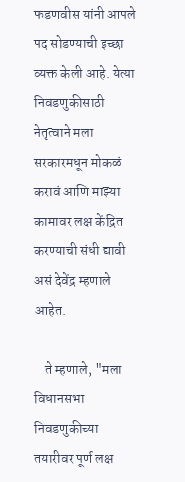फडणवीस यांनी आपले पद सोडण्याची इच्छा व्यक्त केली आहे. येत्या निवडणुकीसाठी नेतृत्वाने मला सरकारमधून मोकळं करावं आणि माझ्या कामावर लक्ष केंद्रित करण्याची संधी द्यावी असं देवेंद्र म्हणाले आहेत.

    ते म्हणाले, "मला विधानसभा निवडणुकीच्या तयारीवर पूर्ण लक्ष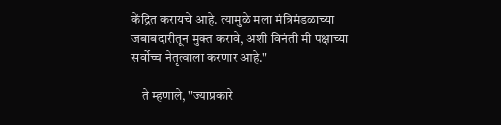केंद्रित करायचे आहे. त्यामुळे मला मंत्रिमंडळाच्या जबाबदारीतून मुक्त करावे, अशी विनंती मी पक्षाच्या सर्वोच्च नेतृत्वाला करणार आहे."

    ते म्हणाले, "ज्याप्रकारे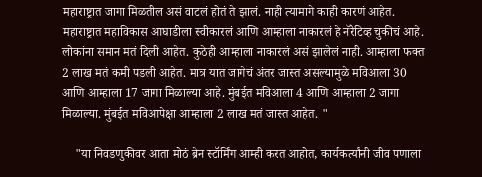महाराष्ट्रात जागा मिळतील असं वाटलं होतं ते झालं. नाही त्यामागे काही कारणं आहेत. महाराष्ट्रात महाविकास आघाडीला स्वीकारलं आणि आम्हाला नाकारलं हे नॅरेटिव्ह चुकीचं आहे. लोकांना समान मतं दिली आहेत. कुठेही आम्हाला नाकारलं असं झालेलं नाही. आम्हाला फक्त 2 लाख मतं कमी पडली आहेत. मात्र यात जागेचं अंतर जास्त असल्यामुळे मविआला 30 आणि आम्हाला 17 जागा मिळाल्या आहे. मुंबईत मविआला 4 आणि आम्हाला 2 जागा मिळाल्या. मुंबईत मविआपेक्षा आम्हाला 2 लाख मतं जास्त आहेत. "

    "या निवडणुकीवर आता मोठं ब्रेन स्टॉर्मिंग आम्ही करत आहोत, कार्यकर्त्यांनी जीव पणाला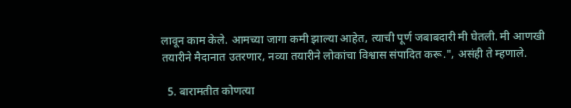लावून काम केले. आमच्या जागा कमी झाल्या आहेत, त्याची पूर्ण जबाबदारी मी घेतली. मी आणखी तयारीने मैदानात उतरणार, नव्या तयारीने लोकांचा विश्वास संपादित करू.", असंही ते म्हणाले.

  5. बारामतीत कोणत्या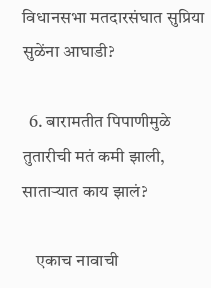विधानसभा मतदारसंघात सुप्रिया सुळेंना आघाडी?

  6. बारामतीत पिपाणीमुळे तुतारीची मतं कमी झाली, साताऱ्यात काय झालं?

    एकाच नावाची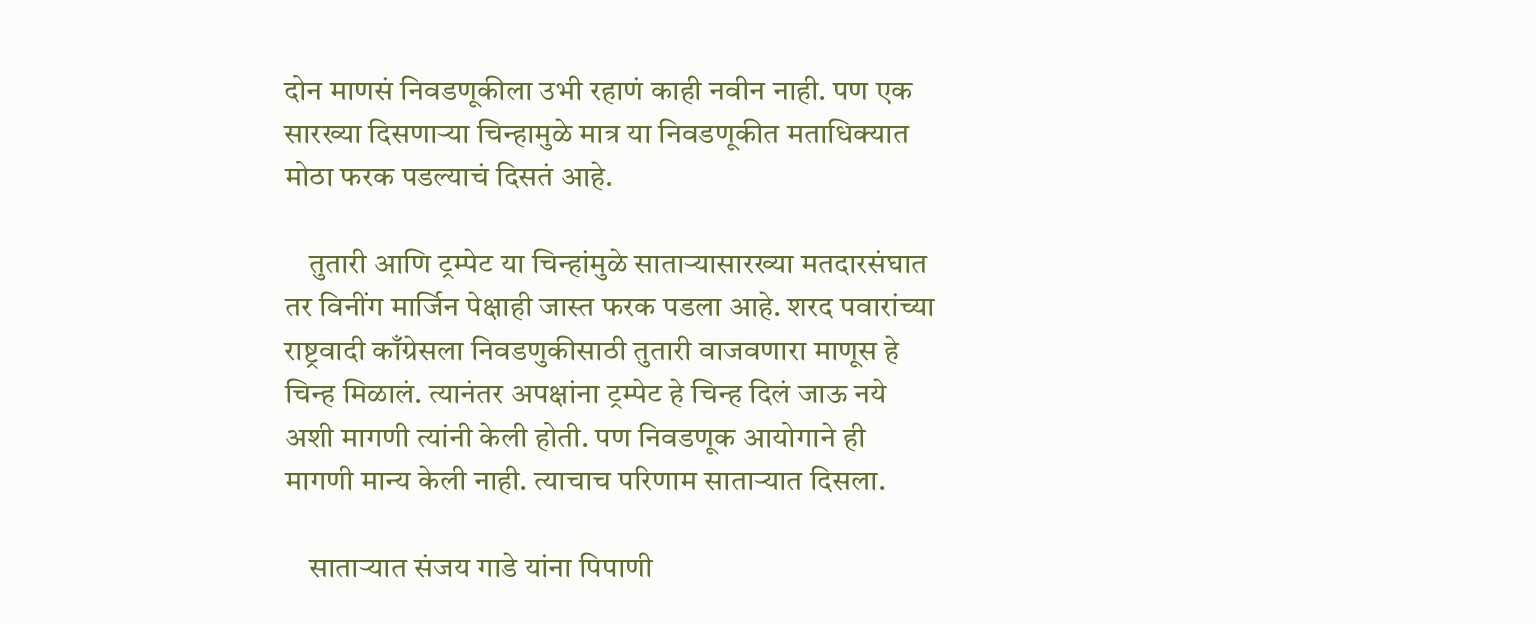दोन माणसं निवडणूकीला उभी रहाणं काही नवीन नाही. पण एक सारख्या दिसणाऱ्या चिन्हामुळे मात्र या निवडणूकीत मताधिक्यात मोठा फरक पडल्याचं दिसतं आहे.

    तुतारी आणि ट्रम्पेट या चिन्हांमुळे साताऱ्यासारख्या मतदारसंघात तर विनींग मार्जिन पेक्षाही जास्त फरक पडला आहे. शरद पवारांच्या राष्ट्रवादी काँग्रेसला निवडणुकीसाठी तुतारी वाजवणारा माणूस हे चिन्ह मिळालं. त्यानंतर अपक्षांना ट्रम्पेट हे चिन्ह दिलं जाऊ नये अशी मागणी त्यांनी केली होती. पण निवडणूक आयोगाने ही मागणी मान्य केली नाही. त्याचाच परिणाम साताऱ्यात दिसला.

    साताऱ्यात संजय गाडे यांना पिपाणी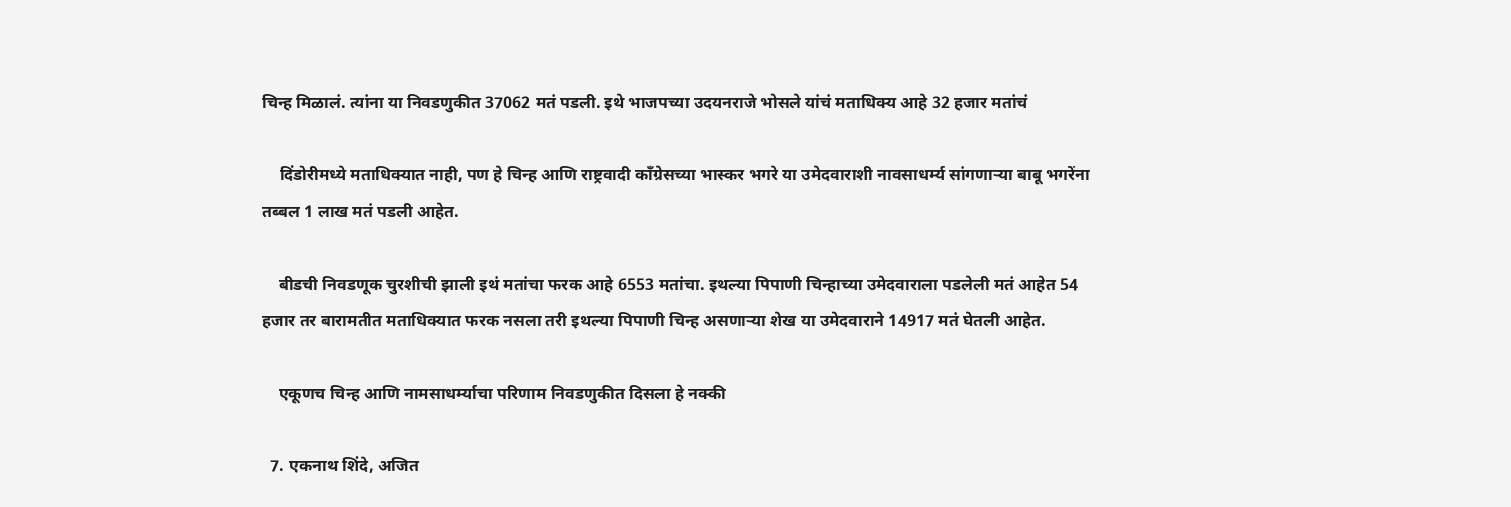चिन्ह मिळालं. त्यांना या निवडणुकीत 37062 मतं पडली. इथे भाजपच्या उदयनराजे भोसले यांचं मताधिक्य आहे 32 हजार मतांचं

    दिंडोरीमध्ये मताधिक्यात नाही, पण हे चिन्ह आणि राष्ट्रवादी काँग्रेसच्या भास्कर भगरे या उमेदवाराशी नावसाधर्म्य सांगणाऱ्या बाबू भगरेंना तब्बल 1 लाख मतं पडली आहेत.

    बीडची निवडणूक चुरशीची झाली इथं मतांचा फरक आहे 6553 मतांचा. इथल्या पिपाणी चिन्हाच्या उमेदवाराला पडलेली मतं आहेत 54 हजार तर बारामतीत मताधिक्यात फरक नसला तरी इथल्या पिपाणी चिन्ह असणाऱ्या शेख या उमेदवाराने 14917 मतं घेतली आहेत.

    एकूणच चिन्ह आणि नामसाधर्म्याचा परिणाम निवडणुकीत दिसला हे नक्की

  7. एकनाथ शिंदे, अजित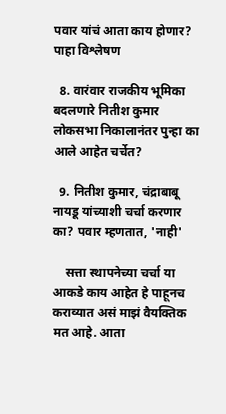पवार यांचं आता काय होणार? पाहा विश्लेषण

  8. वारंवार राजकीय भूमिका बदलणारे नितीश कुमार लोकसभा निकालानंतर पुन्हा का आले आहेत चर्चेत?

  9. नितीश कुमार, चंद्राबाबू नायडू यांच्याशी चर्चा करणार का? पवार म्हणतात, 'नाही'

    सत्ता स्थापनेच्या चर्चा या आकडे काय आहेत हे पाहूनच कराव्यात असं माझं वैयक्तिक मत आहे. आता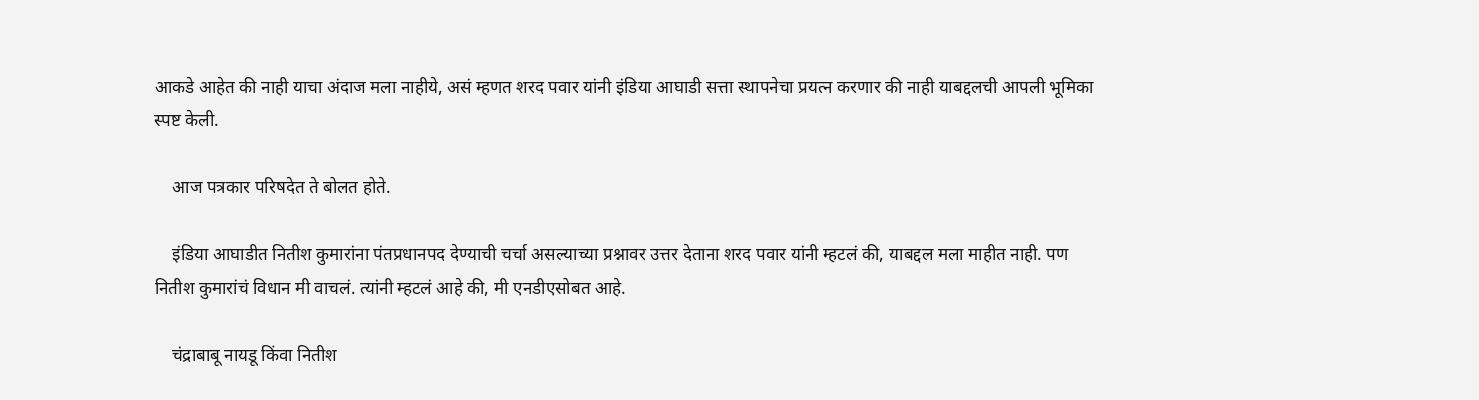आकडे आहेत की नाही याचा अंदाज मला नाहीये, असं म्हणत शरद पवार यांनी इंडिया आघाडी सत्ता स्थापनेचा प्रयत्न करणार की नाही याबद्दलची आपली भूमिका स्पष्ट केली.

    आज पत्रकार परिषदेत ते बोलत होते.

    इंडिया आघाडीत नितीश कुमारांना पंतप्रधानपद देण्याची चर्चा असल्याच्या प्रश्नावर उत्तर देताना शरद पवार यांनी म्हटलं की, याबद्दल मला माहीत नाही. पण नितीश कुमारांचं विधान मी वाचलं. त्यांनी म्हटलं आहे की, मी एनडीएसोबत आहे.

    चंद्राबाबू नायडू किंवा नितीश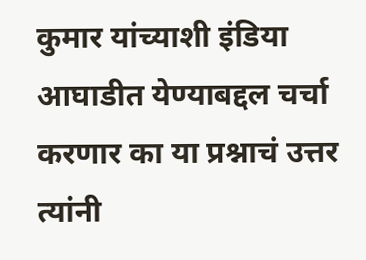कुमार यांच्याशी इंडिया आघाडीत येण्याबद्दल चर्चा करणार का या प्रश्नाचं उत्तर त्यांनी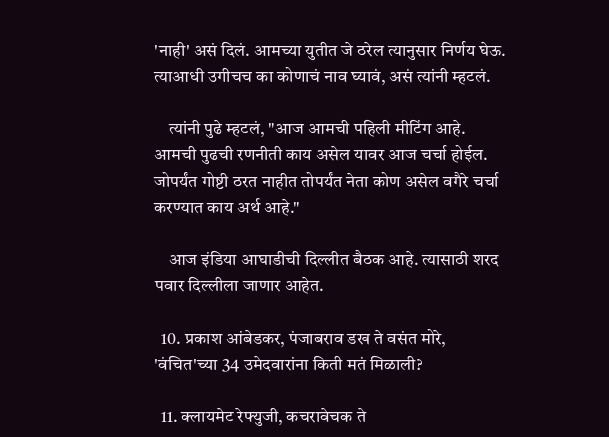'नाही' असं दिलं. आमच्या युतीत जे ठरेल त्यानुसार निर्णय घेऊ. त्याआधी उगीचच का कोणाचं नाव घ्यावं, असं त्यांनी म्हटलं.

    त्यांनी पुढे म्हटलं, "आज आमची पहिली मीटिंग आहे. आमची पुढची रणनीती काय असेल यावर आज चर्चा होईल. जोपर्यंत गोष्टी ठरत नाहीत तोपर्यंत नेता कोण असेल वगैरे चर्चा करण्यात काय अर्थ आहे."

    आज इंडिया आघाडीची दिल्लीत बैठक आहे. त्यासाठी शरद पवार दिल्लीला जाणार आहेत.

  10. प्रकाश आंबेडकर, पंजाबराव डख ते वसंत मोरे, 'वंचित'च्या 34 उमेदवारांना किती मतं मिळाली?

  11. क्लायमेट रेफ्युजी, कचरावेचक ते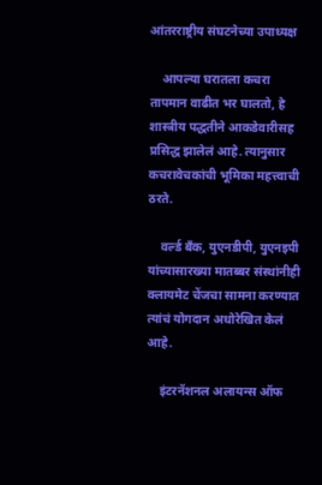आंतरराष्ट्रीय संघटनेच्या उपाध्यक्ष

    आपल्या घरातला कचरा तापमान वाढीत भर घालतो, हे शास्त्रीय पद्धतीने आकडेवारीसह प्रसिद्ध झालेलं आहे. त्यानुसार कचरावेचकांची भूमिका महत्त्वाची ठरते.

    वर्ल्ड बँक, युएनडीपी, युएनइपी यांच्यासारख्या मातब्बर संस्थांनीही क्लायमेट चेंजचा सामना करण्यात त्यांचं योगदान अधोरेखित केलं आहे.

    इंटरनॅशनल अलायन्स ऑफ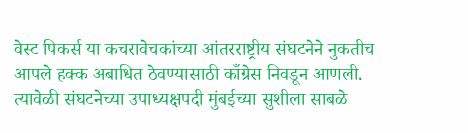वेस्ट पिकर्स या कचरावेचकांच्या आंतरराष्ट्रीय संघटनेने नुकतीच आपले हक्क अबाधित ठेवण्यासाठी काँग्रेस निवडून आणली. त्यावेळी संघटनेच्या उपाध्यक्षपदी मुंबईच्या सुशीला साबळे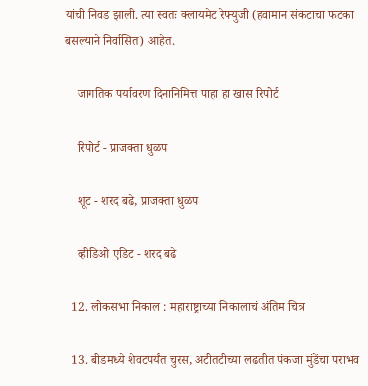यांची निवड झाली. त्या स्वतः क्लायमेट रेफ्युजी (हवामान संकटाचा फटका बसल्याने निर्वासित) आहेत.

    जागतिक पर्यावरण दिनानिमित्त पाहा हा खास रिपोर्ट

    रिपोर्ट - प्राजक्ता धुळप

    शूट - शरद बढे, प्राजक्ता धुळप

    व्हीडिओ एडिट - शरद बढे

  12. लोकसभा निकाल : महाराष्ट्राच्या निकालाचं अंतिम चित्र

  13. बीडमध्ये शेवटपर्यंत चुरस, अटीतटीच्या लढतीत पंकजा मुंडेंचा पराभव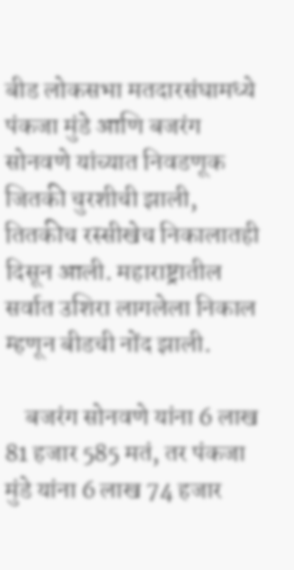बीड लोकसभा मतदारसंघामध्ये पंकजा मुंडे आणि बजरंग सोनवणे यांच्यात निवडणूक जितकी चुरशीची झाली, तितकीच रस्सीखेच निकालातही दिसून आली. महाराष्ट्रातील सर्वात उशिरा लागलेला निकाल म्हणून बीडची नोंद झाली.

    बजरंग सोनवणे यांना 6 लाख 81 हजार 585 मतं, तर पंकजा मुंडे यांना 6 लाख 74 हजार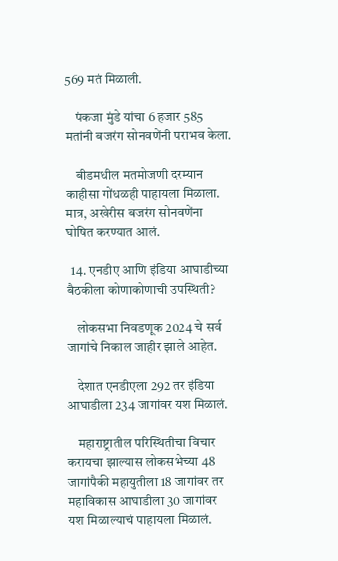569 मतं मिळाली.

    पंकजा मुंडे यांचा 6 हजार 585 मतांनी बजरंग सोनवणेंनी पराभव केला.

    बीडमधील मतमोजणी दरम्यान काहीसा गोंधळही पाहायला मिळाला. मात्र, अखेरीस बजरंग सोनवणेंना घोषित करण्यात आलं.

  14. एनडीए आणि इंडिया आघाडीच्या बैठकीला कोणाकोणाची उपस्थिती?

    लोकसभा निवडणूक 2024 चे सर्व जागांचे निकाल जाहीर झाले आहेत.

    देशात एनडीएला 292 तर इंडिया आघाडीला 234 जागांवर यश मिळालं.

    महाराष्ट्रातील परिस्थितीचा विचार करायचा झाल्यास लोकसभेच्या 48 जागांपैकी महायुतीला 18 जागांवर तर महाविकास आघाडीला 30 जागांवर यश मिळाल्याचं पाहायला मिळालं.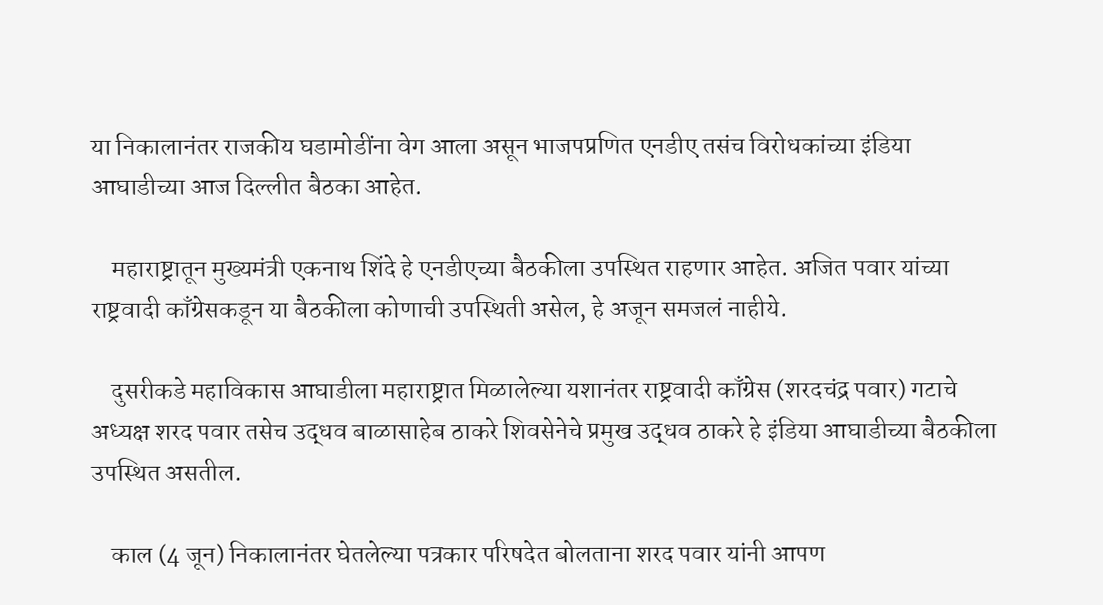या निकालानंतर राजकीय घडामोडींना वेग आला असून भाजपप्रणित एनडीए तसंच विरोधकांच्या इंडिया आघाडीच्या आज दिल्लीत बैठका आहेत.

    महाराष्ट्रातून मुख्यमंत्री एकनाथ शिंदे हे एनडीएच्या बैठकीला उपस्थित राहणार आहेत. अजित पवार यांच्या राष्ट्रवादी काँग्रेसकडून या बैठकीला कोणाची उपस्थिती असेल, हे अजून समजलं नाहीये.

    दुसरीकडे महाविकास आघाडीला महाराष्ट्रात मिळालेल्या यशानंतर राष्ट्रवादी काँग्रेस (शरदचंद्र पवार) गटाचे अध्यक्ष शरद पवार तसेच उद्धव बाळासाहेब ठाकरे शिवसेनेचे प्रमुख उद्धव ठाकरे हे इंडिया आघाडीच्या बैठकीला उपस्थित असतील.

    काल (4 जून) निकालानंतर घेतलेल्या पत्रकार परिषदेत बोलताना शरद पवार यांनी आपण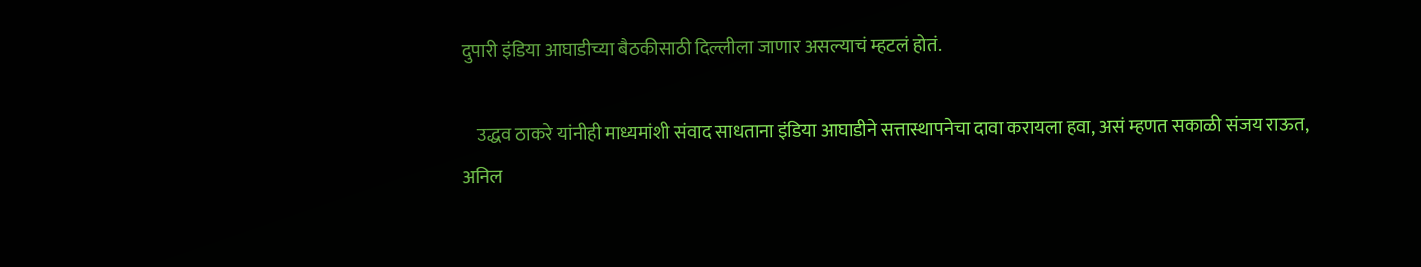दुपारी इंडिया आघाडीच्या बैठकीसाठी दिल्लीला जाणार असल्याचं म्हटलं होतं.

    उद्धव ठाकरे यांनीही माध्यमांशी संवाद साधताना इंडिया आघाडीने सत्तास्थापनेचा दावा करायला हवा, असं म्हणत सकाळी संजय राऊत, अनिल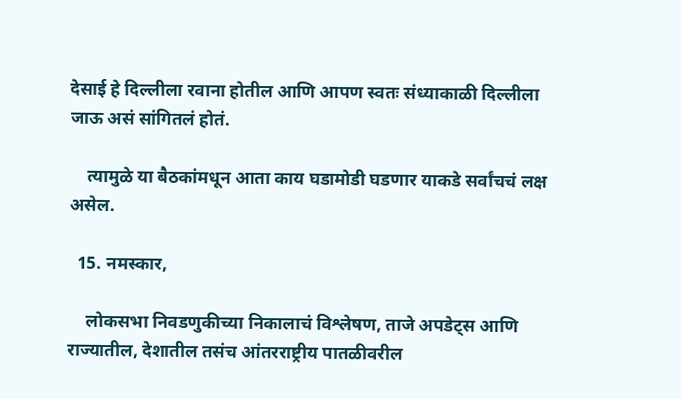देसाई हे दिल्लीला रवाना होतील आणि आपण स्वतः संध्याकाळी दिल्लीला जाऊ असं सांगितलं होतं.

    त्यामुळे या बैठकांमधून आता काय घडामोडी घडणार याकडे सर्वांचचं लक्ष असेल.

  15. नमस्कार,

    लोकसभा निवडणुकीच्या निकालाचं विश्लेषण, ताजे अपडेट्स आणि राज्यातील, देशातील तसंच आंतरराष्ट्रीय पातळीवरील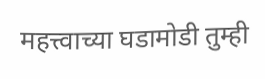महत्त्वाच्या घडामोडी तुम्ही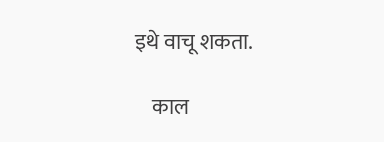इथे वाचू शकता.

    काल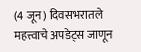(4 जून) दिवसभरातले महत्त्वाचे अपडेट्स जाणून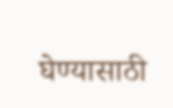घेण्यासाठी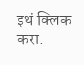इथं क्लिक करा.